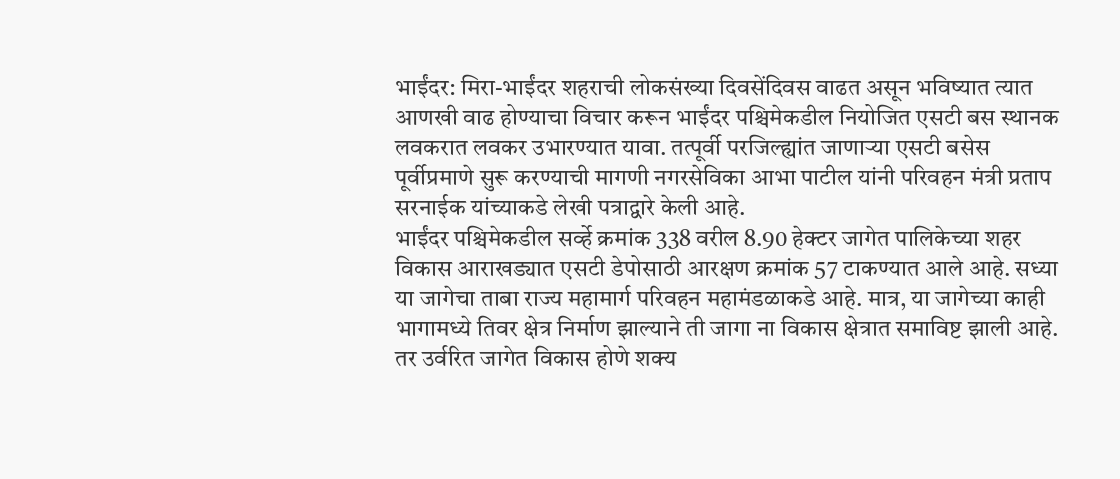भाईंदर: मिरा-भाईंदर शहराची लोकसंख्या दिवसेंदिवस वाढत असून भविष्यात त्यात आणखी वाढ होण्याचा विचार करून भाईंदर पश्चिमेकडील नियोजित एसटी बस स्थानक लवकरात लवकर उभारण्यात यावा. तत्पूर्वी परजिल्ह्यांत जाणाऱ्या एसटी बसेस पूर्वीप्रमाणे सुरू करण्याची मागणी नगरसेविका आभा पाटील यांनी परिवहन मंत्री प्रताप सरनाईक यांच्याकडे लेखी पत्राद्वारे केली आहे.
भाईंदर पश्चिमेकडील सर्व्हे क्रमांक 338 वरील 8.90 हेक्टर जागेत पालिकेच्या शहर विकास आराखड्यात एसटी डेपोसाठी आरक्षण क्रमांक 57 टाकण्यात आले आहे. सध्या या जागेचा ताबा राज्य महामार्ग परिवहन महामंडळाकडे आहे. मात्र, या जागेच्या काही भागामध्ये तिवर क्षेत्र निर्माण झाल्याने ती जागा ना विकास क्षेत्रात समाविष्ट झाली आहे.
तर उर्वरित जागेत विकास होणे शक्य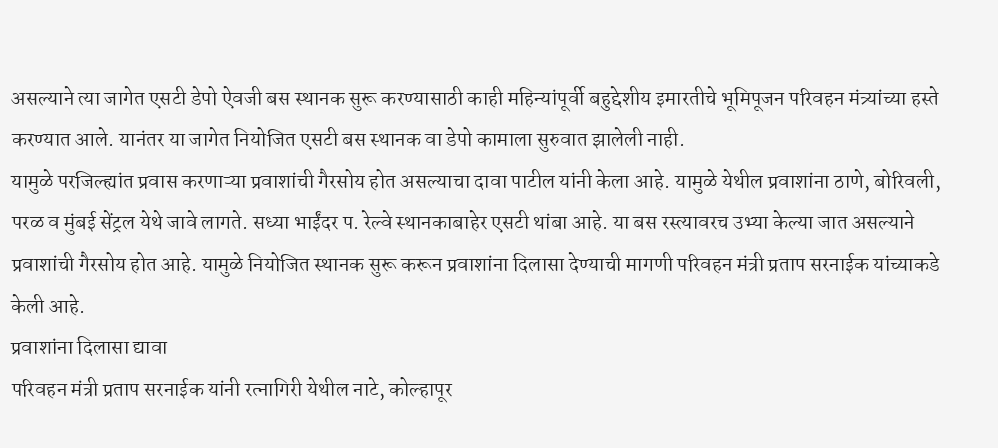असल्याने त्या जागेत एसटी डेपो ऐवजी बस स्थानक सुरू करण्यासाठी काही महिन्यांपूर्वी बहुद्देशीय इमारतीचे भूमिपूजन परिवहन मंत्र्यांच्या हस्ते करण्यात आले. यानंतर या जागेत नियोजित एसटी बस स्थानक वा डेपो कामाला सुरुवात झालेली नाही.
यामुळे परजिल्ह्यांत प्रवास करणाऱ्या प्रवाशांची गैरसोय होत असल्याचा दावा पाटील यांनी केला आहे. यामुळे येथील प्रवाशांना ठाणे, बोरिवली, परळ व मुंबई सेंट्रल येथे जावे लागते. सध्या भाईंदर प. रेल्वे स्थानकाबाहेर एसटी थांबा आहे. या बस रस्त्यावरच उभ्या केल्या जात असल्याने प्रवाशांची गैरसोय होत आहे. यामुळे नियोजित स्थानक सुरू करून प्रवाशांना दिलासा देण्याची मागणी परिवहन मंत्री प्रताप सरनाईक यांच्याकडे केली आहे.
प्रवाशांना दिलासा द्यावा
परिवहन मंत्री प्रताप सरनाईक यांनी रत्नागिरी येथील नाटे, कोल्हापूर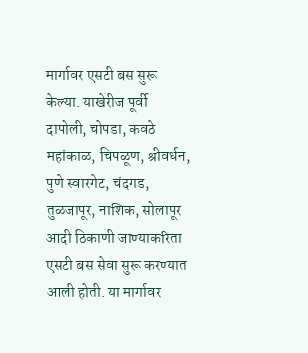मार्गावर एसटी बस सुरू केल्या. याखेरीज पूर्वी दापोली, चोपडा, कवठे महांकाळ, चिपळूण, श्रीवर्धन, पुणे स्वारगेट, चंदगड, तुळजापूर, नाशिक, सोलापूर आदी ठिकाणी जाण्याकरिता एसटी बस सेवा सुरू करण्यात आली होती. या मार्गावर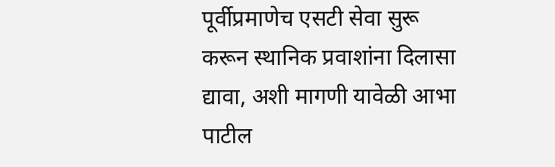पूर्वीप्रमाणेच एसटी सेवा सुरू करून स्थानिक प्रवाशांना दिलासा द्यावा, अशी मागणी यावेळी आभा पाटील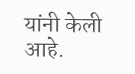यांनी केली आहे.